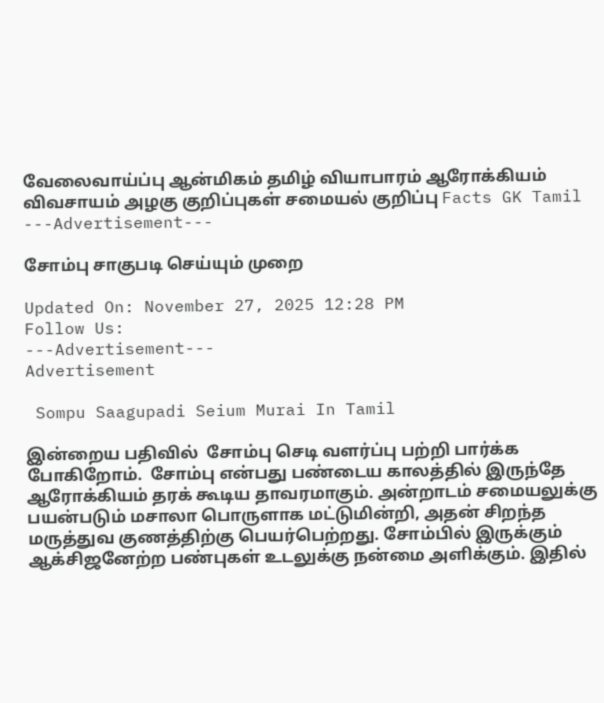வேலைவாய்ப்பு ஆன்மிகம் தமிழ் வியாபாரம் ஆரோக்கியம் விவசாயம் அழகு குறிப்புகள் சமையல் குறிப்பு Facts GK Tamil
---Advertisement---

சோம்பு சாகுபடி செய்யும் முறை

Updated On: November 27, 2025 12:28 PM
Follow Us:
---Advertisement---
Advertisement

 Sompu Saagupadi Seium Murai In Tamil

இன்றைய பதிவில்  சோம்பு செடி வளர்ப்பு பற்றி பார்க்க போகிறோம்.  சோம்பு என்பது பண்டைய காலத்தில் இருந்தே ஆரோக்கியம் தரக் கூடிய தாவரமாகும். அன்றாடம் சமையலுக்கு பயன்படும் மசாலா பொருளாக மட்டுமின்றி, அதன் சிறந்த மருத்துவ குணத்திற்கு பெயர்பெற்றது. சோம்பில் இருக்கும் ஆக்சிஜனேற்ற பண்புகள் உடலுக்கு நன்மை அளிக்கும். இதில்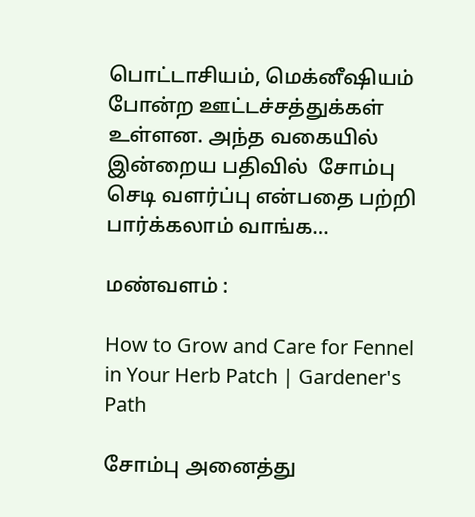பொட்டாசியம், மெக்னீஷியம் போன்ற ஊட்டச்சத்துக்கள் உள்ளன. அந்த வகையில் இன்றைய பதிவில்  சோம்பு செடி வளர்ப்பு என்பதை பற்றி பார்க்கலாம் வாங்க…

மண்வளம் :

How to Grow and Care for Fennel in Your Herb Patch | Gardener's Path

சோம்பு அனைத்து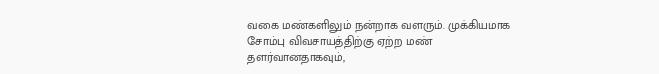வகை மண்களிலும் நன்றாக வளரும். முக்கியமாக சோம்பு விவசாயத்திற்கு ஏற்ற மண் தளர்வானதாகவும்,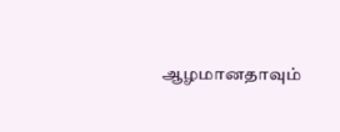ஆழமானதாவும்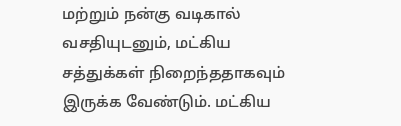மற்றும் நன்கு வடிகால் வசதியுடனும், மட்கிய சத்துக்கள் நிறைந்ததாகவும் இருக்க வேண்டும். மட்கிய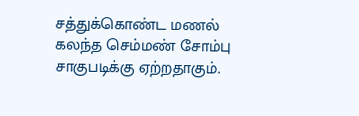சத்துக்கொண்ட மணல் கலந்த செம்மண் சோம்பு  சாகுபடிக்கு ஏற்றதாகும்.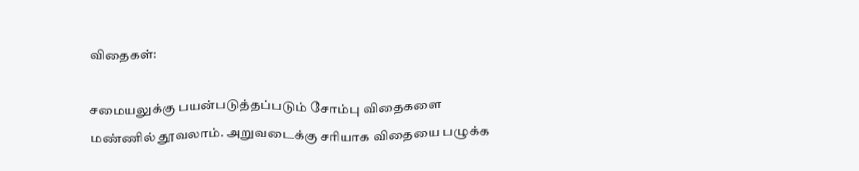விதைகள்:

சமையலுக்கு பயன்படுத்தப்படும் சோம்பு விதைகளை மண்ணில் தூவலாம். அறுவடைக்கு சரியாக விதையை பழுக்க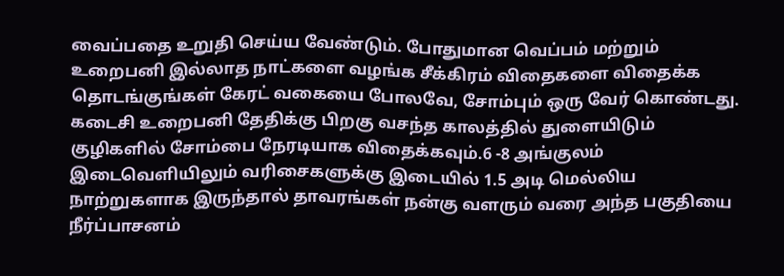வைப்பதை உறுதி செய்ய வேண்டும். போதுமான வெப்பம் மற்றும் உறைபனி இல்லாத நாட்களை வழங்க சீக்கிரம் விதைகளை விதைக்க தொடங்குங்கள் கேரட் வகையை போலவே, சோம்பும் ஒரு வேர் கொண்டது. கடைசி உறைபனி தேதிக்கு பிறகு வசந்த காலத்தில் துளையிடும் குழிகளில் சோம்பை நேரடியாக விதைக்கவும்.6 -8 அங்குலம் இடைவெளியிலும் வரிசைகளுக்கு இடையில் 1.5 அடி மெல்லிய நாற்றுகளாக இருந்தால் தாவரங்கள் நன்கு வளரும் வரை அந்த பகுதியை நீர்ப்பாசனம்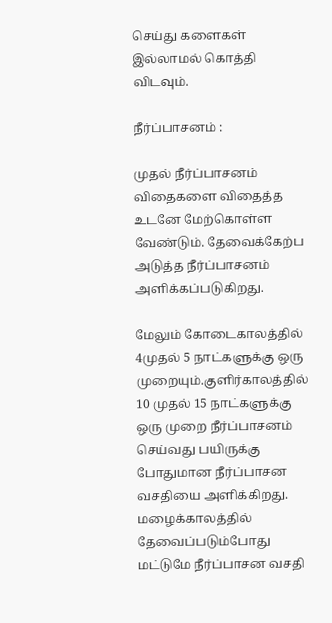செய்து களைகள் இல்லாமல் கொத்தி விடவும்.

நீர்ப்பாசனம் :

முதல் நீர்ப்பாசனம் விதைகளை விதைத்த உடனே மேற்கொள்ள வேண்டும். தேவைக்கேற்ப அடுத்த நீர்ப்பாசனம் அளிக்கப்படுகிறது.

மேலும் கோடைகாலத்தில் 4முதல் 5 நாட்களுக்கு ஒரு முறையும்.குளிர்காலத்தில் 10 முதல் 15 நாட்களுக்கு ஒரு முறை நீர்ப்பாசனம் செய்வது பயிருக்கு போதுமான நீர்ப்பாசன வசதியை அளிக்கிறது. மழைக்காலத்தில் தேவைப்படும்போது மட்டுமே நீர்ப்பாசன வசதி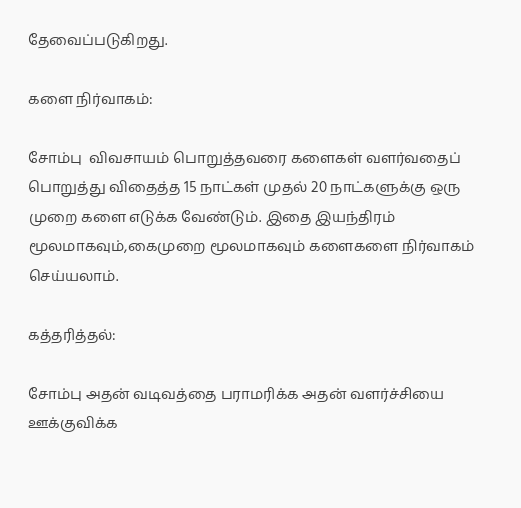தேவைப்படுகிறது.

களை நிர்வாகம்:

சோம்பு  விவசாயம் பொறுத்தவரை களைகள் வளர்வதைப் பொறுத்து விதைத்த 15 நாட்கள் முதல் 20 நாட்களுக்கு ஒரு முறை களை எடுக்க வேண்டும். இதை இயந்திரம் மூலமாகவும்,கைமுறை மூலமாகவும் களைகளை நிர்வாகம் செய்யலாம்.

கத்தரித்தல்:

சோம்பு அதன் வடிவத்தை பராமரிக்க அதன் வளர்ச்சியை ஊக்குவிக்க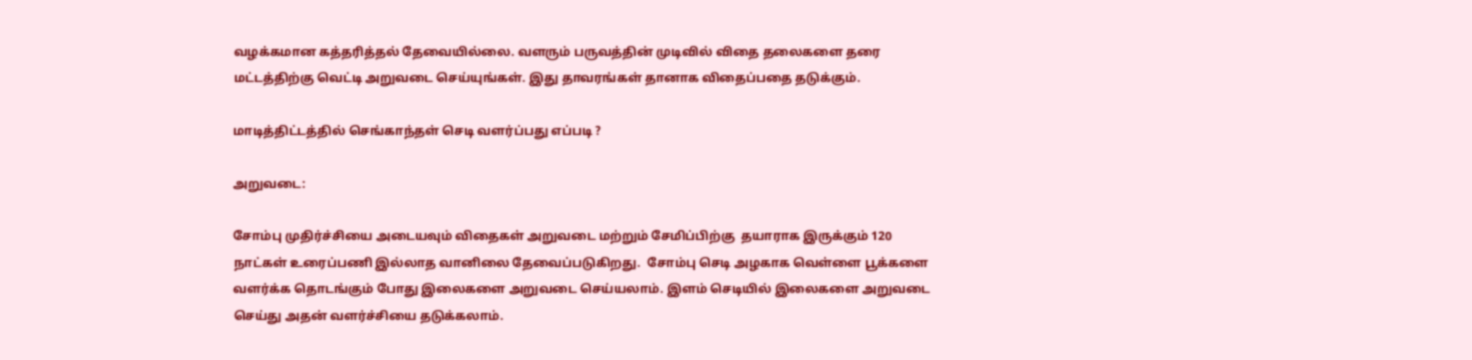வழக்கமான கத்தரித்தல் தேவையில்லை. வளரும் பருவத்தின் முடிவில் விதை தலைகளை தரை மட்டத்திற்கு வெட்டி அறுவடை செய்யுங்கள். இது தாவரங்கள் தானாக விதைப்பதை தடுக்கும்.

மாடித்திட்டத்தில் செங்காந்தள் செடி வளர்ப்பது எப்படி ?

அறுவடை:

சோம்பு முதிர்ச்சியை அடையவும் விதைகள் அறுவடை மற்றும் சேமிப்பிற்கு  தயாராக இருக்கும் 120 நாட்கள் உரைப்பணி இல்லாத வானிலை தேவைப்படுகிறது.  சோம்பு செடி அழகாக வெள்ளை பூக்களை வளர்க்க தொடங்கும் போது இலைகளை அறுவடை செய்யலாம். இளம் செடியில் இலைகளை அறுவடை செய்து அதன் வளர்ச்சியை தடுக்கலாம்.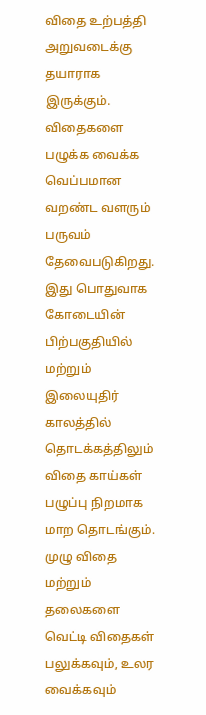விதை உற்பத்தி அறுவடைக்கு தயாராக இருக்கும். விதைகளை பழுக்க வைக்க வெப்பமான வறண்ட வளரும் பருவம் தேவைபடுகிறது. இது பொதுவாக கோடையின் பிற்பகுதியில் மற்றும் இலையுதிர் காலத்தில் தொடக்கத்திலும் விதை காய்கள் பழுப்பு நிறமாக மாற தொடங்கும். முழு விதை மற்றும் தலைகளை வெட்டி விதைகள் பலுக்கவும், உலர வைக்கவும்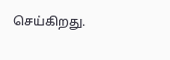செய்கிறது.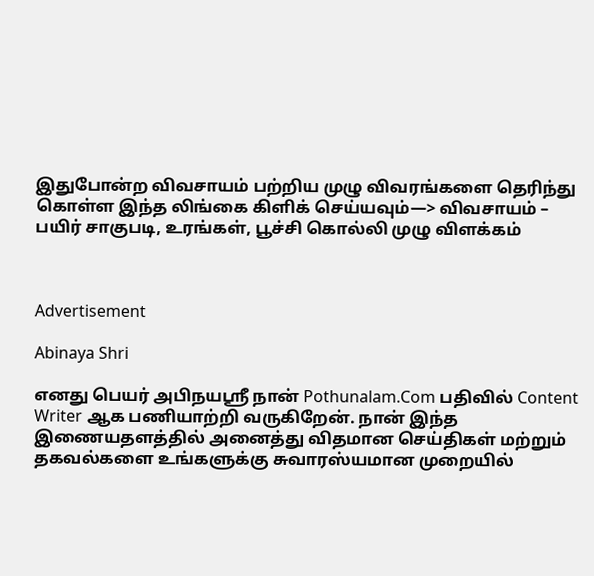இதுபோன்ற விவசாயம் பற்றிய முழு விவரங்களை தெரிந்து கொள்ள இந்த லிங்கை கிளிக் செய்யவும்—> விவசாயம் – பயிர் சாகுபடி, உரங்கள், பூச்சி கொல்லி முழு விளக்கம்



Advertisement

Abinaya Shri

எனது பெயர் அபிநயஸ்ரீ நான் Pothunalam.Com பதிவில் Content Writer ஆக பணியாற்றி வருகிறேன். நான் இந்த இணையதளத்தில் அனைத்து விதமான செய்திகள் மற்றும் தகவல்களை உங்களுக்கு சுவாரஸ்யமான முறையில்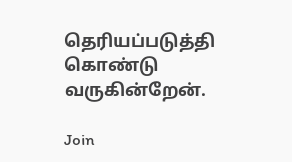தெரியப்படுத்தி கொண்டு வருகின்றேன்.

Join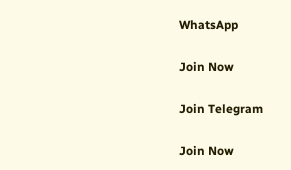WhatsApp

Join Now

Join Telegram

Join Now